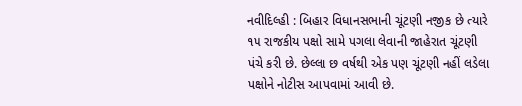નવીદિલ્હી : બિહાર વિધાનસભાની ચૂંટણી નજીક છે ત્યારે ૧૫ રાજકીય પક્ષો સામે પગલા લેવાની જાહેરાત ચૂંટણી પંચે કરી છે. છેલ્લા છ વર્ષથી એક પણ ચૂંટણી નહીં લડેલા પક્ષોને નોટીસ આપવામાં આવી છે.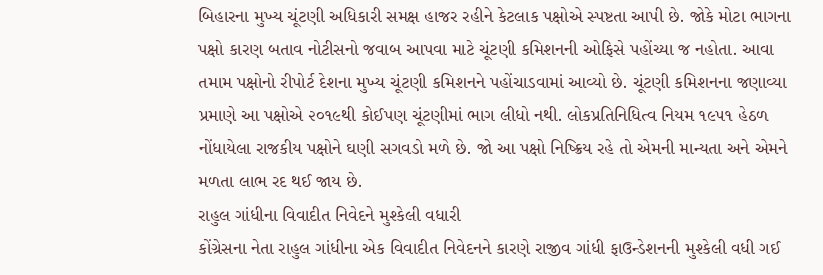બિહારના મુખ્ય ચૂંટણી અધિકારી સમક્ષ હાજર રહીને કેટલાક પક્ષોએ સ્પષ્ટતા આપી છે. જોકે મોટા ભાગના પક્ષો કારણ બતાવ નોટીસનો જવાબ આપવા માટે ચૂંટણી કમિશનની ઓફિસે પહોંચ્યા જ નહોતા. આવા તમામ પક્ષોનો રીપોર્ટ દેશના મુખ્ય ચૂંટણી કમિશનને પહોંચાડવામાં આવ્યો છે. ચૂંટણી કમિશનના જણાવ્યા પ્રમાણે આ પક્ષોએ ૨૦૧૯થી કોઈપણ ચૂંટણીમાં ભાગ લીધો નથી. લોકપ્રતિનિધિત્વ નિયમ ૧૯૫૧ હેઠળ નોંધાયેલા રાજકીય પક્ષોને ઘણી સગવડો મળે છે. જો આ પક્ષો નિષ્ક્રિય રહે તો એમની માન્યતા અને એમને મળતા લાભ રદ થઈ જાય છે.
રાહુલ ગાંધીના વિવાદીત નિવેદને મુશ્કેલી વધારી
કોંગ્રેસના નેતા રાહુલ ગાંધીના એક વિવાદીત નિવેદનને કારણે રાજીવ ગાંધી ફાઉન્ડેશનની મુશ્કેલી વધી ગઈ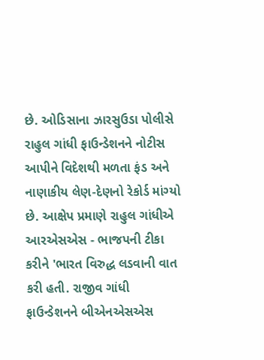છે. ઓડિસાના ઝારસુઉડા પોલીસે રાહુલ ગાંધી ફાઉન્ડેશનને નોટીસ આપીને વિદેશથી મળતા ફંડ અને નાણાકીય લેણ-દેણનો રેકોર્ડ માંગ્યો છે. આક્ષેપ પ્રમાણે રાહુલ ગાંધીએ આરએસએસ - ભાજપની ટીકા કરીને 'ભારત વિરુદ્ધ લડવાની વાત કરી હતી. રાજીવ ગાંધી ફાઉન્ડેશનને બીએનએસએસ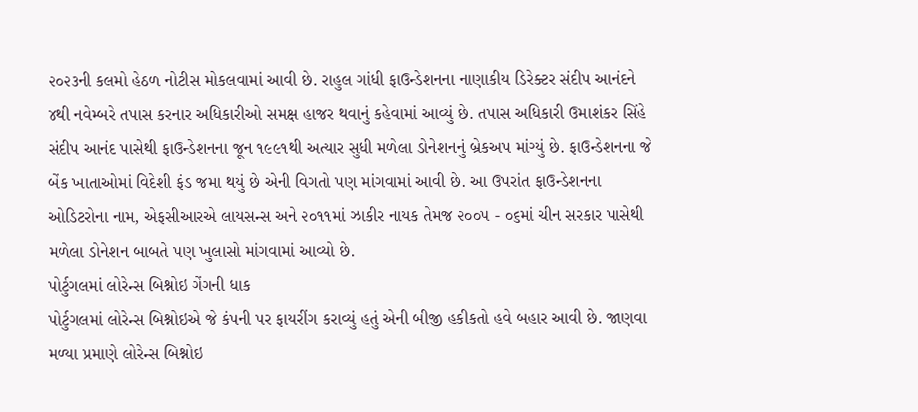૨૦૨૩ની કલમો હેઠળ નોટીસ મોકલવામાં આવી છે. રાહુલ ગાંધી ફાઉન્ડેશનના નાણાકીય ડિરેક્ટર સંદીપ આનંદને ૪થી નવેમ્બરે તપાસ કરનાર અધિકારીઓ સમક્ષ હાજર થવાનું કહેવામાં આવ્યું છે. તપાસ અધિકારી ઉમાશંકર સિંહે સંદીપ આનંદ પાસેથી ફાઉન્ડેશનના જૂન ૧૯૯૧થી અત્યાર સુધી મળેલા ડોનેશનનું બ્રેકઅપ માંગ્યું છે. ફાઉન્ડેશનના જે બેંક ખાતાઓમાં વિદેશી ફંડ જમા થયું છે એની વિગતો પણ માંગવામાં આવી છે. આ ઉપરાંત ફાઉન્ડેશનના ઓડિટરોના નામ, એફસીઆરએ લાયસન્સ અને ૨૦૧૧માં ઝાકીર નાયક તેમજ ૨૦૦૫ - ૦૬માં ચીન સરકાર પાસેથી મળેલા ડોનેશન બાબતે પણ ખુલાસો માંગવામાં આવ્યો છે.
પોર્ટુગલમાં લોરેન્સ બિશ્નોઇ ગેંગની ધાક
પોર્ટુગલમાં લોરેન્સ બિશ્નોઇએ જે કંપની પર ફાયરીંગ કરાવ્યું હતું એની બીજી હકીકતો હવે બહાર આવી છે. જાણવા મળ્યા પ્રમાણે લોરેન્સ બિશ્નોઇ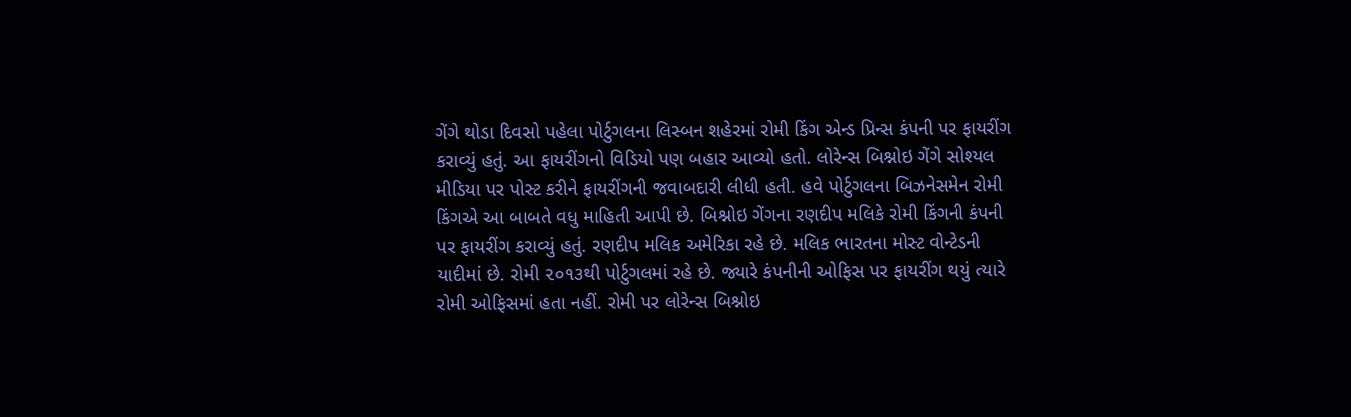ગેંગે થોડા દિવસો પહેલા પોર્ટુગલના લિસ્બન શહેરમાં રોમી કિંગ એન્ડ પ્રિન્સ કંપની પર ફાયરીંગ કરાવ્યું હતું. આ ફાયરીંગનો વિડિયો પણ બહાર આવ્યો હતો. લોરેન્સ બિશ્નોઇ ગેંગે સોશ્યલ મીડિયા પર પોસ્ટ કરીને ફાયરીંગની જવાબદારી લીધી હતી. હવે પોર્ટુગલના બિઝનેસમેન રોમી કિંગએ આ બાબતે વધુ માહિતી આપી છે. બિશ્નોઇ ગેંગના રણદીપ મલિકે રોમી કિંગની કંપની પર ફાયરીંગ કરાવ્યું હતું. રણદીપ મલિક અમેરિકા રહે છે. મલિક ભારતના મોસ્ટ વોન્ટેડની યાદીમાં છે. રોમી ૨૦૧૩થી પોર્ટુગલમાં રહે છે. જ્યારે કંપનીની ઓફિસ પર ફાયરીંગ થયું ત્યારે રોમી ઓફિસમાં હતા નહીં. રોમી પર લોરેન્સ બિશ્નોઇ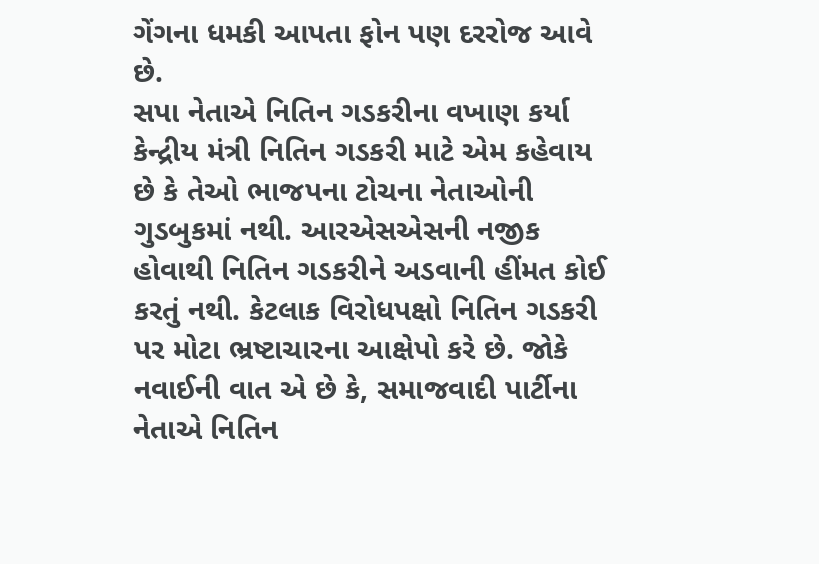ગેંગના ધમકી આપતા ફોન પણ દરરોજ આવે છે.
સપા નેતાએ નિતિન ગડકરીના વખાણ કર્યા
કેન્દ્રીય મંત્રી નિતિન ગડકરી માટે એમ કહેવાય છે કે તેઓ ભાજપના ટોચના નેતાઓની ગુડબુકમાં નથી. આરએસએસની નજીક હોવાથી નિતિન ગડકરીને અડવાની હીંમત કોઈ કરતું નથી. કેટલાક વિરોધપક્ષો નિતિન ગડકરી પર મોટા ભ્રષ્ટાચારના આક્ષેપો કરે છે. જોકે નવાઈની વાત એ છે કે, સમાજવાદી પાર્ટીના નેતાએ નિતિન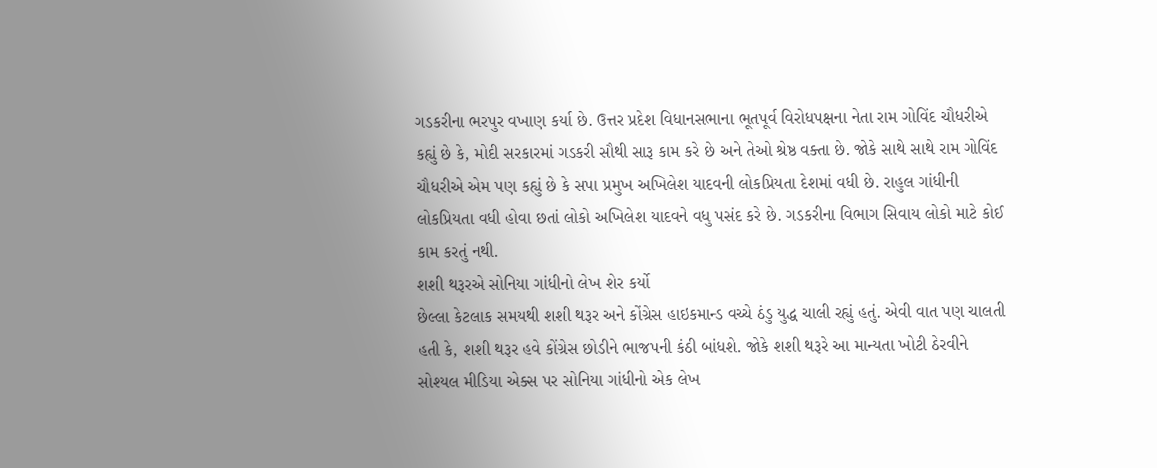ગડકરીના ભરપુર વખાણ કર્યા છે. ઉત્તર પ્રદેશ વિધાનસભાના ભૂતપૂર્વ વિરોધપક્ષના નેતા રામ ગોવિંદ ચૌધરીએ કહ્યું છે કે, મોદી સરકારમાં ગડકરી સૌથી સારૂ કામ કરે છે અને તેઓ શ્રેષ્ઠ વક્તા છે. જોકે સાથે સાથે રામ ગોવિંદ ચૌધરીએ એમ પણ કહ્યું છે કે સપા પ્રમુખ અખિલેશ યાદવની લોકપ્રિયતા દેશમાં વધી છે. રાહુલ ગાંધીની લોકપ્રિયતા વધી હોવા છતાં લોકો અખિલેશ યાદવને વધુ પસંદ કરે છે. ગડકરીના વિભાગ સિવાય લોકો માટે કોઈ કામ કરતું નથી.
શશી થરૂરએ સોનિયા ગાંધીનો લેખ શેર કર્યો
છેલ્લા કેટલાક સમયથી શશી થરૂર અને કોંગ્રેસ હાઇકમાન્ડ વચ્ચે ઠંડુ યુદ્ધ ચાલી રહ્યું હતું. એવી વાત પણ ચાલતી હતી કે, શશી થરૂર હવે કોંગ્રેસ છોડીને ભાજપની કંઠી બાંધશે. જોકે શશી થરૂરે આ માન્યતા ખોટી ઠેરવીને સોશ્યલ મીડિયા એક્સ પર સોનિયા ગાંધીનો એક લેખ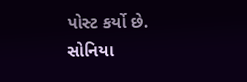પોસ્ટ કર્યો છે. સોનિયા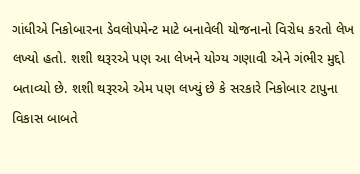ગાંધીએ નિકોબારના ડેવલોપમેન્ટ માટે બનાવેલી યોજનાનો વિરોધ કરતો લેખ લખ્યો હતો. શશી થરૂરએ પણ આ લેખને યોગ્ય ગણાવી એને ગંભીર મુદ્દો બતાવ્યો છે. શશી થરૂરએ એમ પણ લખ્યું છે કે સરકારે નિકોબાર ટાપુના વિકાસ બાબતે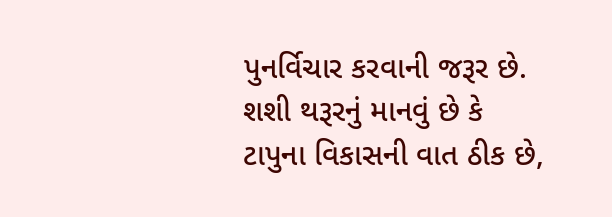પુનર્વિચાર કરવાની જરૂર છે. શશી થરૂરનું માનવું છે કે ટાપુના વિકાસની વાત ઠીક છે,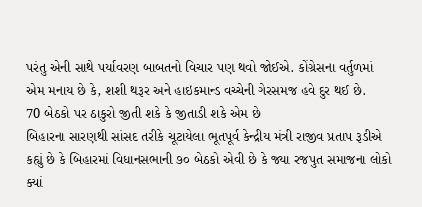પરંતુ એની સાથે પર્યાવરણ બાબતનો વિચાર પણ થવો જોઈએ. કોંગ્રેસના વર્તુળમાં એમ મનાય છે કે, શશી થરૂર અને હાઇકમાન્ડ વચ્ચેની ગેરસમજ હવે દુર થઈ છે.
70 બેઠકો પર ઠાકુરો જીતી શકે કે જીતાડી શકે એમ છે
બિહારના સારણથી સાંસદ તરીકે ચૂટાયેલા ભૂતપૂર્વ કેન્દ્રીય મંત્રી રાજીવ પ્રતાપ રૂડીએ કહ્યું છે કે બિહારમાં વિધાનસભાની ૭૦ બેઠકો એવી છે કે જ્યા રજપુત સમાજના લોકો ક્યાં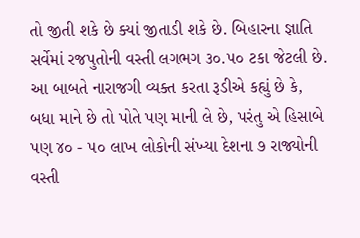તો જીતી શકે છે ક્યાં જીતાડી શકે છે. બિહારના જ્ઞાતિ સર્વેમાં રજપુતોની વસ્તી લગભગ ૩૦.૫૦ ટકા જેટલી છે. આ બાબતે નારાજગી વ્યક્ત કરતા રૂડીએ કહ્યું છે કે, બધા માને છે તો પોતે પણ માની લે છે, પરંતુ એ હિસાબે પણ ૪૦ - ૫૦ લાખ લોકોની સંખ્યા દેશના ૭ રાજ્યોની વસ્તી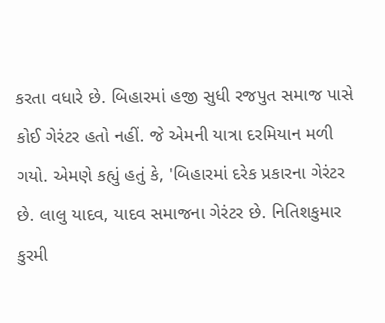કરતા વધારે છે. બિહારમાં હજી સુધી રજપુત સમાજ પાસે કોઈ ગેરંટર હતો નહીં. જે એમની યાત્રા દરમિયાન મળી ગયો. એમણે કહ્યું હતું કે, 'બિહારમાં દરેક પ્રકારના ગેરંટર છે. લાલુ યાદવ, યાદવ સમાજના ગેરંટર છે. નિતિશકુમાર કુરમી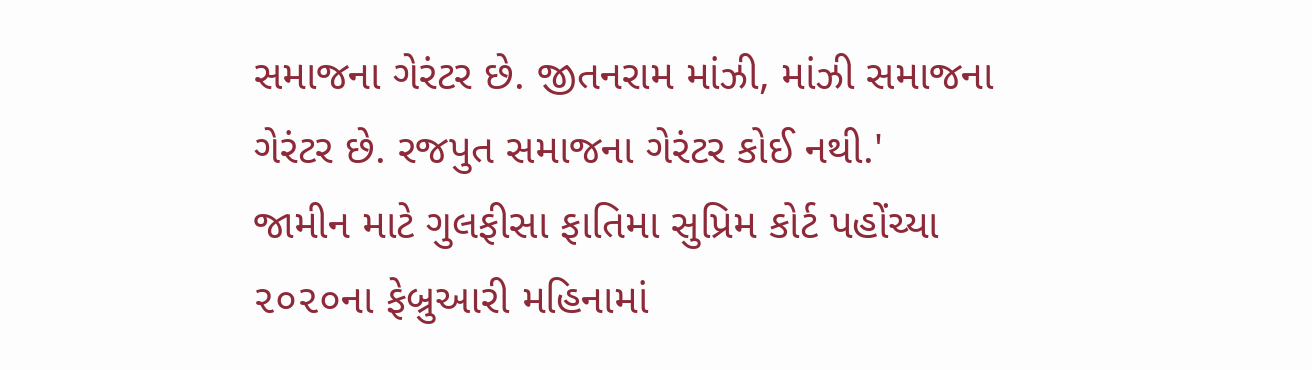સમાજના ગેરંટર છે. જીતનરામ માંઝી, માંઝી સમાજના ગેરંટર છે. રજપુત સમાજના ગેરંટર કોઈ નથી.'
જામીન માટે ગુલફીસા ફાતિમા સુપ્રિમ કોર્ટ પહોંચ્યા
૨૦૨૦ના ફેબ્રુઆરી મહિનામાં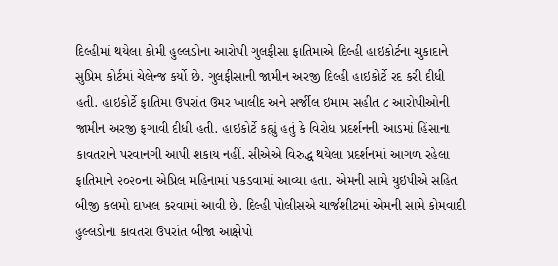દિલ્હીમાં થયેલા કોમી હુલ્લડોના આરોપી ગુલફીસા ફાતિમાએ દિલ્હી હાઇકોર્ટના ચુકાદાને સુપ્રિમ કોર્ટમાં ચેલેન્જ કર્યો છે. ગુલફીસાની જામીન અરજી દિલ્હી હાઇકોર્ટે રદ કરી દીધી હતી. હાઇકોર્ટે ફાતિમા ઉપરાંત ઉમર ખાલીદ અને સર્જીલ ઇમામ સહીત ૮ આરોપીઓની જામીન અરજી ફગાવી દીધી હતી. હાઇકોર્ટે કહ્યું હતું કે વિરોધ પ્રદર્શનની આડમાં હિંસાના કાવતરાને પરવાનગી આપી શકાય નહીં. સીએએ વિરુદ્ધ થયેલા પ્રદર્શનમાં આગળ રહેલા ફાતિમાને ૨૦૨૦ના એપ્રિલ મહિનામાં પકડવામાં આવ્યા હતા. એમની સામે યુઇપીએ સહિત બીજી કલમો દાખલ કરવામાં આવી છે. દિલ્હી પોલીસએ ચાર્જશીટમાં એમની સામે કોમવાદી હુલ્લડોના કાવતરા ઉપરાંત બીજા આક્ષેપો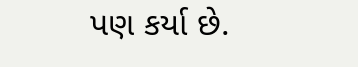પણ કર્યા છે.